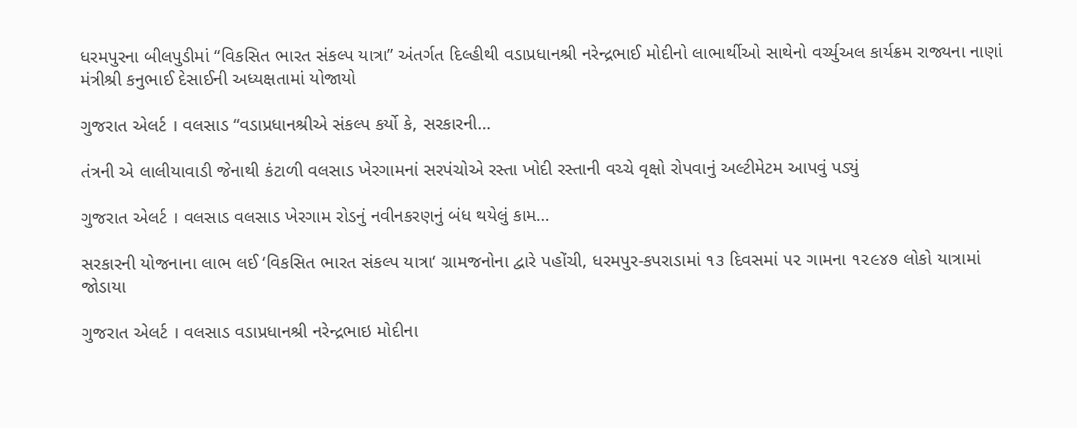ધરમપુરના બીલપુડીમાં “વિકસિત ભારત સંકલ્પ યાત્રા” અંતર્ગત દિલ્હીથી વડાપ્રધાનશ્રી નરેન્દ્રભાઈ મોદીનો લાભાર્થીઓ સાથેનો વર્ચ્યુઅલ કાર્યક્રમ રાજ્યના નાણાં મંત્રીશ્રી કનુભાઈ દેસાઈની અધ્યક્ષતામાં યોજાયો

ગુજરાત એલર્ટ । વલસાડ “વડાપ્રધાનશ્રીએ સંકલ્પ કર્યો કે, સરકારની…

તંત્રની એ લાલીયાવાડી જેનાથી કંટાળી વલસાડ ખેરગામનાં સરપંચોએ રસ્તા ખોદી રસ્તાની વચ્ચે વૃક્ષો રોપવાનું અલ્ટીમેટમ આપવું પડ્યું

ગુજરાત એલર્ટ । વલસાડ વલસાડ ખેરગામ રોડનું નવીનકરણનું બંધ થયેલું કામ…

સરકારની યોજનાના લાભ લઈ ‘વિકસિત ભારત સંકલ્પ યાત્રા‘ ગ્રામજનોના દ્વારે પહોંચી, ધરમપુર-કપરાડામાં ૧૩ દિવસમાં ૫૨ ગામના ૧૨૯૪૭ લોકો યાત્રામાં જોડાયા

ગુજરાત એલર્ટ । વલસાડ વડાપ્રધાનશ્રી નરેન્દ્રભાઇ મોદીના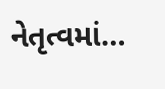નેતૃત્વમાં…